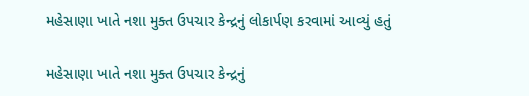મહેસાણા ખાતે નશા મુક્ત ઉપચાર કેન્દ્રનું લોકાર્પણ કરવામાં આવ્યું હતું

મહેસાણા ખાતે નશા મુક્ત ઉપચાર કેન્દ્રનું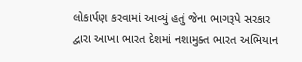લોકાર્પણ કરવામાં આવ્યું હતું જેના ભાગરૂપે સરકાર દ્વારા આખા ભારત દેશમાં નશામુક્ત ભારત અભિયાન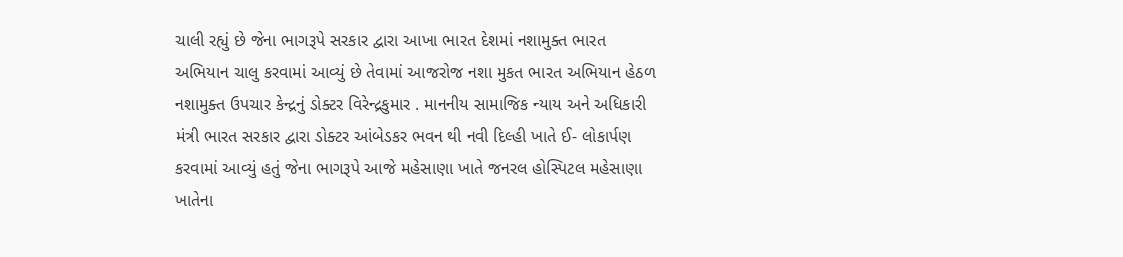ચાલી રહ્યું છે જેના ભાગરૂપે સરકાર દ્વારા આખા ભારત દેશમાં નશામુક્ત ભારત અભિયાન ચાલુ કરવામાં આવ્યું છે તેવામાં આજરોજ નશા મુકત ભારત અભિયાન હેઠળ નશામુક્ત ઉપચાર કેન્દ્રનું ડોક્ટર વિરેન્દ્રકુમાર . માનનીય સામાજિક ન્યાય અને અધિકારી મંત્રી ભારત સરકાર દ્વારા ડોક્ટર આંબેડકર ભવન થી નવી દિલ્હી ખાતે ઈ- લોકાર્પણ કરવામાં આવ્યું હતું જેના ભાગરૂપે આજે મહેસાણા ખાતે જનરલ હોસ્પિટલ મહેસાણા ખાતેના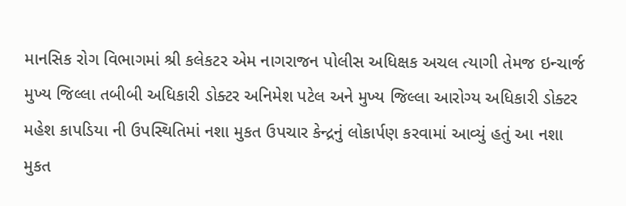માનસિક રોગ વિભાગમાં શ્રી કલેકટર એમ નાગરાજન પોલીસ અધિક્ષક અચલ ત્યાગી તેમજ ઇન્ચાર્જ મુખ્ય જિલ્લા તબીબી અધિકારી ડોક્ટર અનિમેશ પટેલ અને મુખ્ય જિલ્લા આરોગ્ય અધિકારી ડોક્ટર મહેશ કાપડિયા ની ઉપસ્થિતિમાં નશા મુકત ઉપચાર કેન્દ્રનું લોકાર્પણ કરવામાં આવ્યું હતું આ નશા મુકત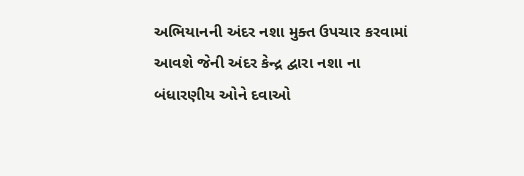અભિયાનની અંદર નશા મુક્ત ઉપચાર કરવામાં આવશે જેની અંદર કેન્દ્ર દ્વારા નશા ના બંધારણીય ઓને દવાઓ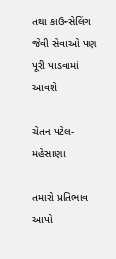તથા કાઉન્સેલિંગ જેવી સેવાઓ પણ પૂરી પાડવામાં આવશે

ચેતન પટેલ-મહેસાણા

તમારો પ્રતિભાવ આપો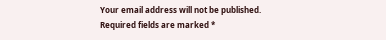Your email address will not be published. Required fields are marked *